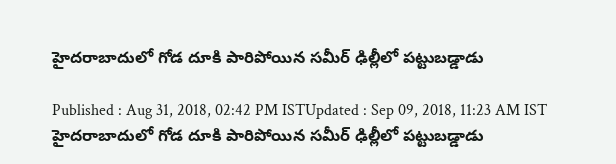హైదరాబాదులో గోడ దూకి పారిపోయిన సమీర్ ఢిల్లీలో పట్టుబడ్డాడు

Published : Aug 31, 2018, 02:42 PM ISTUpdated : Sep 09, 2018, 11:23 AM IST
హైదరాబాదులో గోడ దూకి పారిపోయిన సమీర్ ఢిల్లీలో పట్టుబడ్డాడు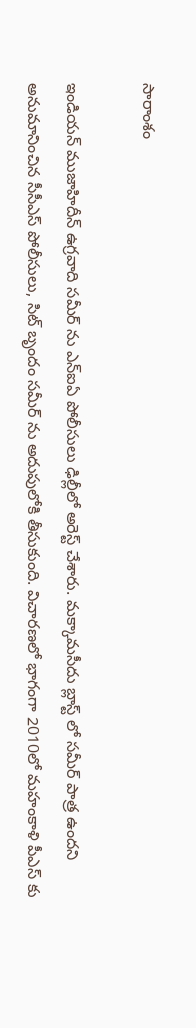సారాంశం

ఇండియన్ ముజాహిదీన్ ఉగ్రవాది సమీర్ ను ఎన్ఐఏ పోలీసులు ఢిల్లీలో అరెస్ట్ చేశారు. మక్కామసీదు బ్లాస్ట్ లో సమీర్ పాత్ర ఉందని అనుమానించిన సీసీఎస్ పోలీసులు, సిట్ బృందం సమీర్ ను అదుపులోకి తీసుకుంది. విచారణలో భాగంగా 2010లో మహంకాళి పీఎస్ కు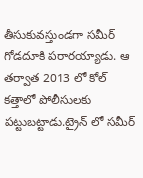తీసుకువస్తుండగా సమీర్ గోడదూకి పరారయ్యాడు. ఆ తర్వాత 2013 లో కోల్ కత్తాలో పోలీసులకు పట్టుబట్టాడు.ట్రైన్ లో సమీర్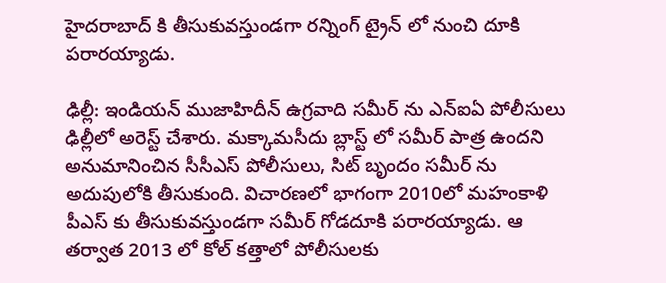హైదరాబాద్ కి తీసుకువస్తుండగా రన్నింగ్ ట్రైన్ లో నుంచి దూకి పరారయ్యాడు.

ఢిల్లీ: ఇండియన్ ముజాహిదీన్ ఉగ్రవాది సమీర్ ను ఎన్ఐఏ పోలీసులు ఢిల్లీలో అరెస్ట్ చేశారు. మక్కామసీదు బ్లాస్ట్ లో సమీర్ పాత్ర ఉందని అనుమానించిన సీసీఎస్ పోలీసులు, సిట్ బృందం సమీర్ ను అదుపులోకి తీసుకుంది. విచారణలో భాగంగా 2010లో మహంకాళి పీఎస్ కు తీసుకువస్తుండగా సమీర్ గోడదూకి పరారయ్యాడు. ఆ తర్వాత 2013 లో కోల్ కత్తాలో పోలీసులకు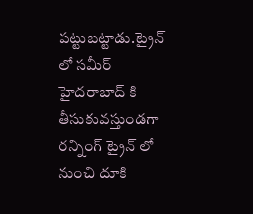పట్టుబట్టాడు.ట్రైన్ లో సమీర్ హైదరాబాద్ కి తీసుకువస్తుండగా రన్నింగ్ ట్రైన్ లో నుంచి దూకి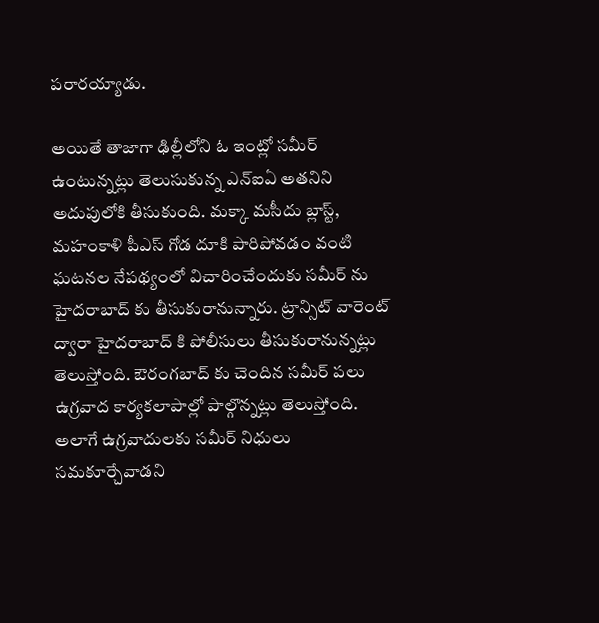పరారయ్యాడు.

అయితే తాజాగా ఢిల్లీలోని ఓ ఇంట్లో సమీర్ ఉంటున్నట్లు తెలుసుకున్న ఎన్ఐఏ అతనిని అదుపులోకి తీసుకుంది. మక్కా మసీదు బ్లాస్ట్, మహంకాళి పీఎస్ గోడ దూకి పారిపోవడం వంటి ఘటనల నేపథ్యంలో విచారించేందుకు సమీర్ ను హైదరాబాద్ కు తీసుకురానున్నారు. ట్రాన్సిట్ వారెంట్ ద్వారా హైదరాబాద్ కి పోలీసులు తీసుకురానున్నట్లు తెలుస్తోంది. ఔరంగబాద్ కు చెందిన సమీర్ పలు ఉగ్రవాద కార్యకలాపాల్లో పాల్గొన్నట్లు తెలుస్తోంది. అలాగే ఉగ్రవాదులకు సమీర్ నిధులు సమకూర్చేవాడని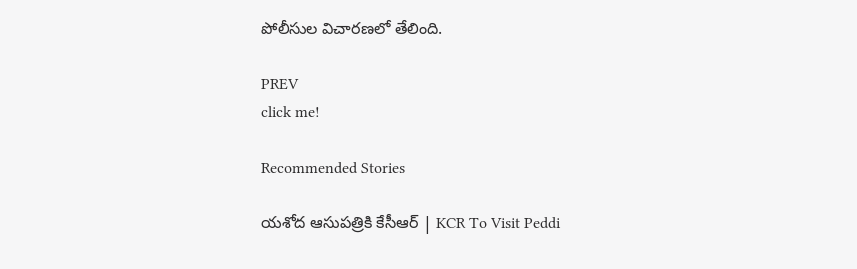పోలీసుల విచారణలో తేలింది.

PREV
click me!

Recommended Stories

యశోద ఆసుపత్రికి కేసీఆర్ | KCR To Visit Peddi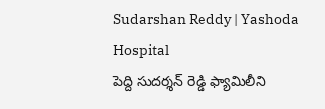Sudarshan Reddy | Yashoda Hospital
పెద్ది సుదర్శన్ రెడ్డి ఫ్యామిలీని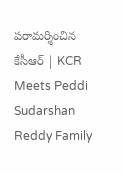పరామర్శించిన కేసీఆర్ | KCR Meets Peddi Sudarshan Reddy Family